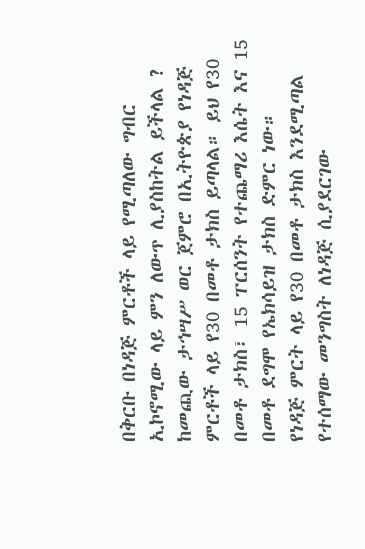በቅርቡ በነዳጅ ምርቶች ላይ የሚጣለው ግብር ኢኮኖሚው ላይ ምን ለውጥ ሊያስከትል ይችላል ?
ከመጪው ታኅሣሥ ወር ጀምሮ በኢትዮጵያ የነዳጅ ምርቶች ላይ የ30 በመቶ ታክስ ይጣላል። ይህ የ30 በመቶ ታክስ፣ 15 ፐርሰንት የተጨማሪ እሴት እና 15 በመቶ ደግሞ የኤክሳይዝ ታክስ ድምር ነው።
የነዳጅ ምርት ላይ የ30 በመቶ ታክስ እንደሚጣል የተሰማው መንግስት ለነዳጅ ሲያደርገው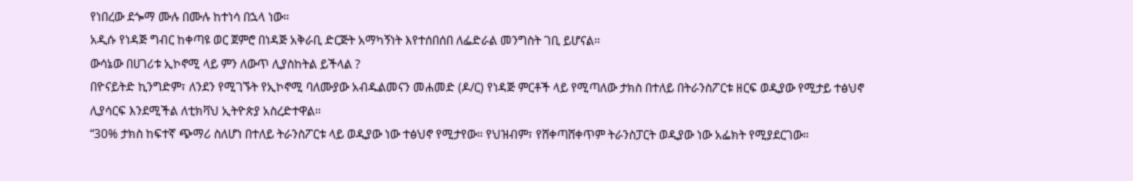የነበረው ደጐማ ሙሉ በሙሉ ከተነሳ በኋላ ነው።
አዲሱ የነዳጅ ግብር ከቀጣዩ ወር ጀምሮ በነዳጅ አቅራቢ ድርጅት አማካኝነት እየተሰበሰበ ለፌድራል መንግስት ገቢ ይሆናል።
ውሳኔው በሀገሪቱ ኢኮኖሚ ላይ ምን ለውጥ ሊያስከትል ይችላል ?
በዮናይትድ ኪንግድም፣ ለንደን የሚገኙት የኢኮኖሚ ባለሙያው አብዱልመናን መሐመድ (ዶ/ር) የነዳጅ ምርቶች ላይ የሚጣለው ታክስ በተለይ በትራንስፖርቱ ዘርፍ ወዲያው የሚታይ ተፅህኖ ሊያሳርፍ እንደሚችል ለቲክቫህ ኢትዮጵያ አስረድተዋል።
“30% ታክስ ከፍተኛ ጭማሪ ስለሆነ በተለይ ትራንስፖርቱ ላይ ወዲያው ነው ተፅህኖ የሚታየው። የህዝብም፣ የሸቀጣሸቀጥም ትራንስፓርት ወዲያው ነው አፌክት የሚያደርገው።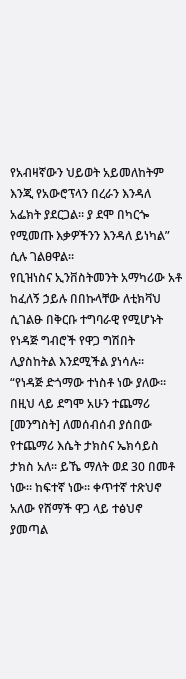የአብዛኛውን ህይወት አይመለከትም እንጂ የአውሮፕላን በረራን እንዳለ አፌክት ያደርጋል። ያ ደሞ በካርጐ የሚመጡ እቃዎችንን እንዳለ ይነካል” ሲሉ ገልፀዋል።
የቢዝነስና ኢንቨስትመንት አማካሪው አቶ ከፈለኝ ኃይሉ በበኩላቸው ለቲክቫህ ሲገልፁ በቅርቡ ተግባራዊ የሚሆኑት የነዳጅ ግብሮች የዋጋ ግሽበት ሊያስከትል እንደሚችል ያነሳሉ።
“የነዳጅ ድጎማው ተነስቶ ነው ያለው። በዚህ ላይ ደግሞ አሁን ተጨማሪ [መንግስት] ለመሰብሰብ ያሰበው የተጨማሪ እሴት ታክስና ኤክሳይስ ታክስ አለ። ይኼ ማለት ወደ 30 በመቶ ነው። ከፍተኛ ነው። ቀጥተኛ ተጽህኖ አለው የሸማች ዋጋ ላይ ተፅህኖ ያመጣል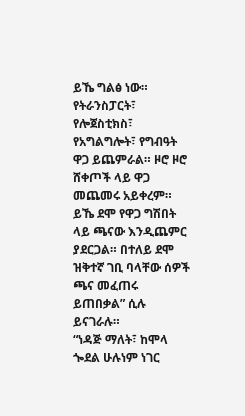ይኼ ግልፅ ነው።
የትራንስፓርት፣ የሎጀስቲክስ፣ የአግልግሎት፣ የግብዓት ዋጋ ይጨምራል። ዞሮ ዞሮ ሸቀጦች ላይ ዋጋ መጨመሩ አይቀረም። ይኼ ደሞ የዋጋ ግሽበት ላይ ጫናው እንዲጨምር ያደርጋል። በተለይ ደሞ ዝቅተኛ ገቢ ባላቸው ሰዎች ጫና መፈጠሩ ይጠበቃል” ሲሉ ይናገራሉ።
“ነዳጅ ማለት፣ ከሞላ ጐደል ሁሉነም ነገር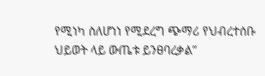የሚነካ ስለሆነነ የሚደረግ ጭማሪ የህብረተሰቡ ህይወት ላይ ውጤቱ ይንፀባረቃል”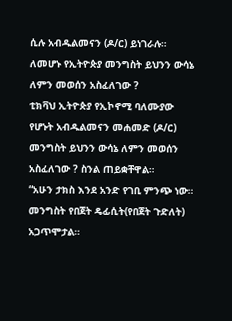ሲሉ አብዱልመናን (ዶ/ር) ይነገራሉ።
ለመሆኑ የኢትዮጵያ መንግስት ይህንን ውሳኔ ለምን መወሰን አስፈለገው ?
ቲክቫህ ኢትዮጵያ የኢኮኖሚ ባለሙያው የሆኑት አብዱልመናን መሐመድ (ዶ/ር) መንግስት ይህንን ውሳኔ ለምን መወሰን አስፈለገው ? ስንል ጠይቋቸዋል።
“አሁን ታክስ እንደ አንድ የገቢ ምንጭ ነው። መንግስት የበጀት ዴፊሲት(የበጀት ጉድለት) አጋጥሞታል።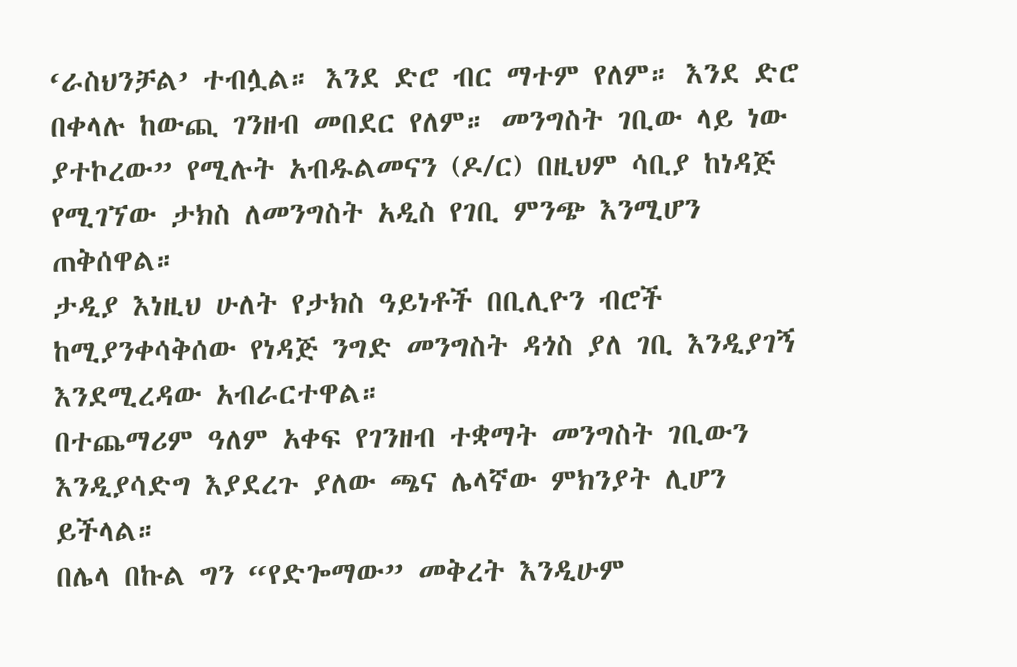‘ራስህንቻል’ ተብሏል። እንደ ድሮ ብር ማተም የለም። እንደ ድሮ በቀላሉ ከውጪ ገንዘብ መበደር የለም። መንግስት ገቢው ላይ ነው ያተኮረው” የሚሉት አብዱልመናን (ዶ/ር) በዚህም ሳቢያ ከነዳጅ የሚገኘው ታክስ ለመንግስት አዲስ የገቢ ምንጭ እንሚሆን ጠቅሰዋል።
ታዲያ እነዚህ ሁለት የታክስ ዓይነቶች በቢሊዮን ብሮች ከሚያንቀሳቅሰው የነዳጅ ንግድ መንግስት ዳጎስ ያለ ገቢ እንዲያገኝ እንደሚረዳው አብራርተዋል።
በተጨማሪም ዓለም አቀፍ የገንዘብ ተቋማት መንግስት ገቢውን እንዲያሳድግ እያደረጉ ያለው ጫና ሌላኛው ምክንያት ሊሆን ይችላል።
በሌላ በኩል ግን “የድጐማው” መቅረት እንዲሁም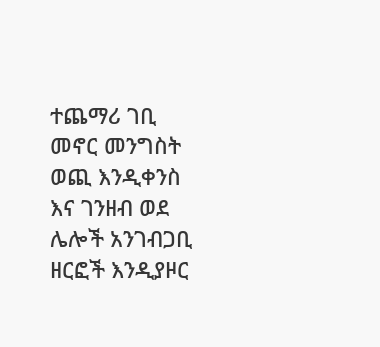ተጨማሪ ገቢ መኖር መንግስት ወጪ እንዲቀንስ እና ገንዘብ ወደ ሌሎች አንገብጋቢ ዘርፎች እንዲያዞር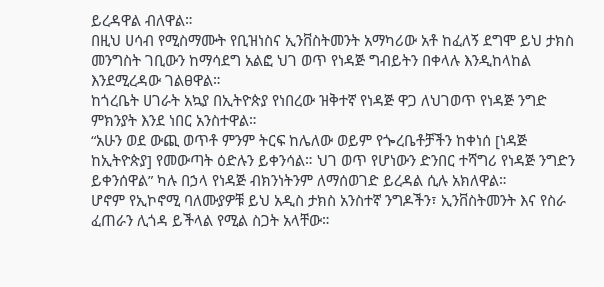ይረዳዋል ብለዋል።
በዚህ ሀሳብ የሚስማሙት የቢዝነስና ኢንቨስትመንት አማካሪው አቶ ከፈለኝ ደግሞ ይህ ታክስ መንግስት ገቢውን ከማሳደግ አልፎ ህገ ወጥ የነዳጅ ግብይትን በቀላሉ እንዲከላከል እንደሚረዳው ገልፀዋል።
ከጎረቤት ሀገራት አኳያ በኢትዮጵያ የነበረው ዝቅተኛ የነዳጅ ዋጋ ለህገወጥ የነዳጅ ንግድ ምክንያት እንደ ነበር አንስተዋል።
“አሁን ወደ ውጪ ወጥቶ ምንም ትርፍ ከሌለው ወይም የጐረቤቶቻችን ከቀነሰ [ነዳጅ ከኢትዮጵያ] የመውጣት ዕድሉን ይቀንሳል። ህገ ወጥ የሆነውን ድንበር ተሻግሪ የነዳጅ ንግድን ይቀንሰዋል” ካሉ በኃላ የነዳጅ ብክንነትንም ለማሰወገድ ይረዳል ሲሉ አክለዋል።
ሆኖም የኢኮኖሚ ባለሙያዎቹ ይህ አዲስ ታክስ አንስተኛ ንግዶችን፣ ኢንቨስትመንት እና የስራ ፈጠራን ሊጎዳ ይችላል የሚል ስጋት አላቸው።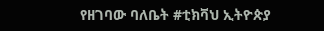የዘገባው ባለቤት #ቲክቫህ ኢትዮጵያ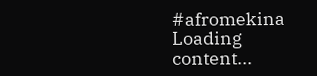#afromekina
Loading content...